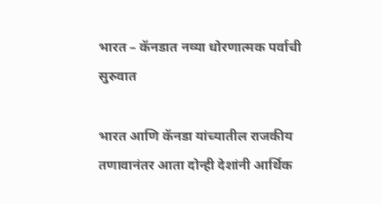भारत – कॅनडात नव्या धोरणात्मक पर्वाची सुरुवात

भारत आणि कॅनडा यांच्यातील राजकीय तणावानंतर आता दोन्ही देशांनी आर्थिक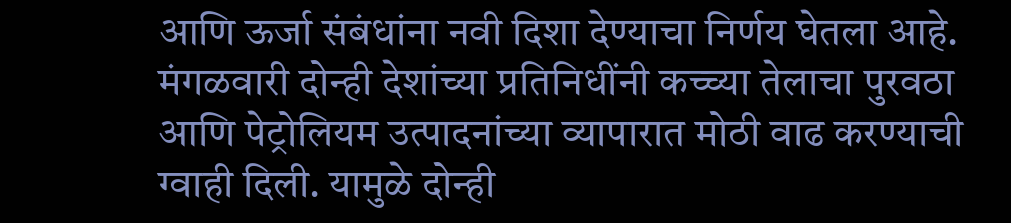आणि ऊर्जा संबंधांना नवी दिशा देण्याचा निर्णय घेतला आहे. मंगळवारी दोन्ही देशांच्या प्रतिनिधींनी कच्च्या तेलाचा पुरवठा आणि पेट्रोलियम उत्पादनांच्या व्यापारात मोठी वाढ करण्याची ग्वाही दिली. यामुळे दोन्ही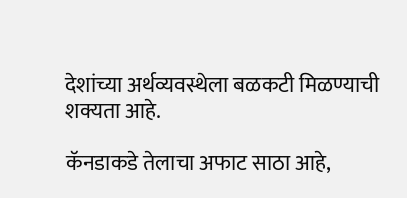देशांच्या अर्थव्यवस्थेला बळकटी मिळण्याची शक्यता आहे.

कॅनडाकडे तेलाचा अफाट साठा आहे,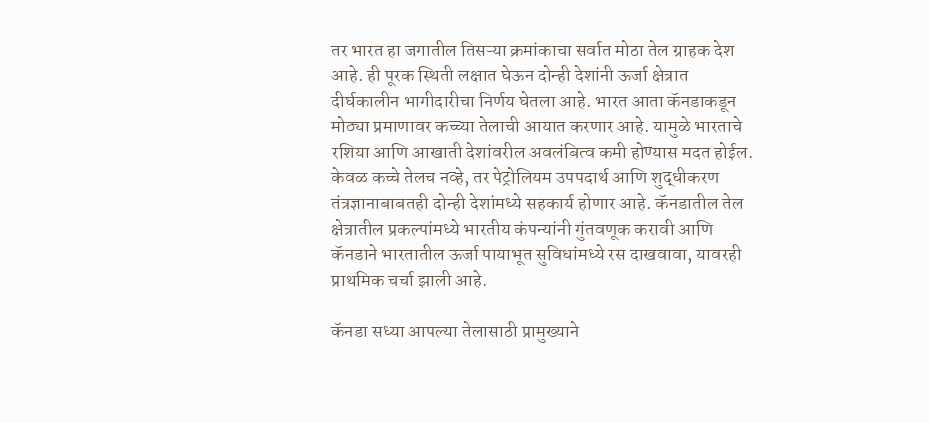तर भारत हा जगातील तिसऱ्या क्रमांकाचा सर्वात मोठा तेल ग्राहक देश आहे. ही पूरक स्थिती लक्षात घेऊन दोन्ही देशांनी ऊर्जा क्षेत्रात दीर्घकालीन भागीदारीचा निर्णय घेतला आहे. भारत आता कॅनडाकडून मोठ्या प्रमाणावर कच्च्या तेलाची आयात करणार आहे. यामुळे भारताचे रशिया आणि आखाती देशांवरील अवलंबित्व कमी होण्यास मदत होईल. केवळ कच्चे तेलच नव्हे, तर पेट्रोलियम उपपदार्थ आणि शुद्धीकरण तंत्रज्ञानाबाबतही दोन्ही देशांमध्ये सहकार्य होणार आहे. कॅनडातील तेल क्षेत्रातील प्रकल्पांमध्ये भारतीय कंपन्यांनी गुंतवणूक करावी आणि कॅनडाने भारतातील ऊर्जा पायाभूत सुविधांमध्ये रस दाखवावा, यावरही प्राथमिक चर्चा झाली आहे.

कॅनडा सध्या आपल्या तेलासाठी प्रामुख्याने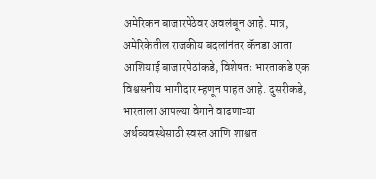अमेरिकन बाजारपेठेवर अवलंबून आहे. मात्र, अमेरिकेतील राजकीय बदलांनंतर कॅनडा आता आशियाई बाजारपेठांकडे, विशेषतः भारताकडे एक विश्वसनीय भागीदार म्हणून पाहत आहे. दुसरीकडे, भारताला आपल्या वेगाने वाढणाऱ्या अर्थव्यवस्थेसाठी स्वस्त आणि शाश्वत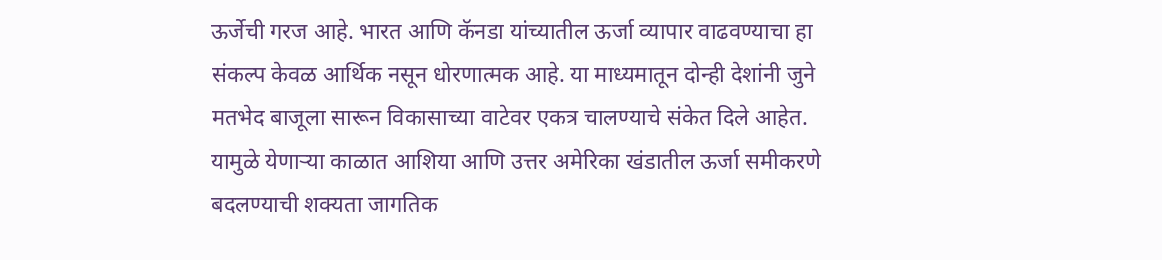ऊर्जेची गरज आहे. भारत आणि कॅनडा यांच्यातील ऊर्जा व्यापार वाढवण्याचा हा संकल्प केवळ आर्थिक नसून धोरणात्मक आहे. या माध्यमातून दोन्ही देशांनी जुने मतभेद बाजूला सारून विकासाच्या वाटेवर एकत्र चालण्याचे संकेत दिले आहेत. यामुळे येणाऱ्या काळात आशिया आणि उत्तर अमेरिका खंडातील ऊर्जा समीकरणे बदलण्याची शक्यता जागतिक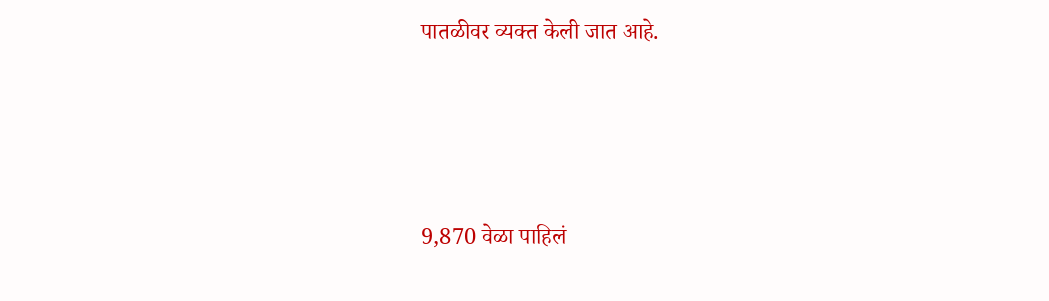पातळीवर व्यक्त केली जात आहे.






9,870 वेळा पाहिलं